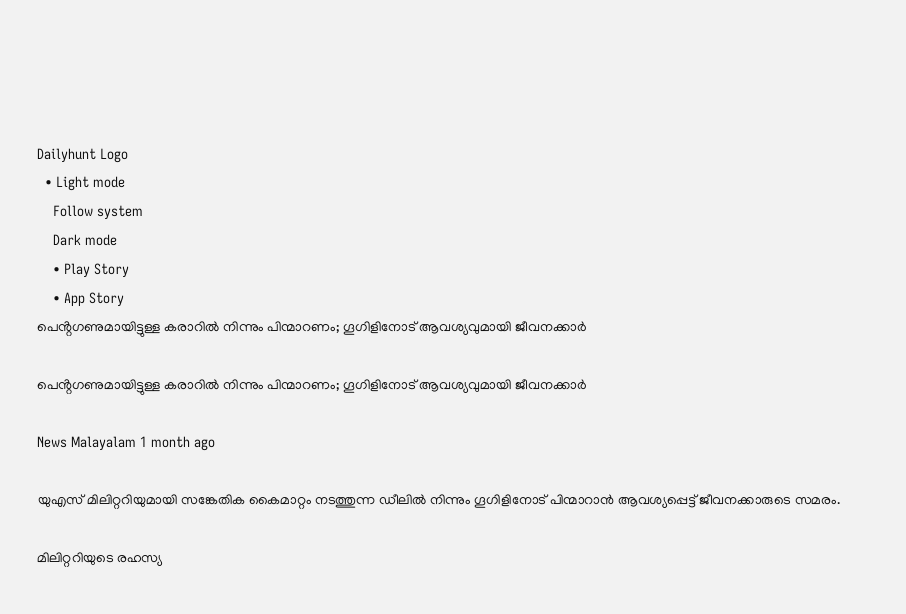Dailyhunt Logo
  • Light mode
    Follow system
    Dark mode
    • Play Story
    • App Story
പെൻ്റഗണുമായിട്ടുള്ള കരാറില്‍ നിന്നും പിന്മാറണം; ഗൂഗിളിനോട് ആവശ്യവുമായി ജീവനക്കാര്‍

പെൻ്റഗണുമായിട്ടുള്ള കരാറില്‍ നിന്നും പിന്മാറണം; ഗൂഗിളിനോട് ആവശ്യവുമായി ജീവനക്കാര്‍

News Malayalam 1 month ago

യുഎസ് മിലിറ്ററിയുമായി സങ്കേതിക കൈമാറ്റം നടത്തുന്ന ഡീലില്‍ നിന്നും ഗൂഗിളിനോട് പിന്മാറാൻ ആവശ്യപ്പെട്ട് ജീവനക്കാരുടെ സമരം.

മിലിറ്ററിയുടെ രഹസ്യ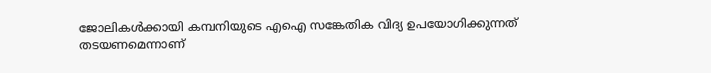ജോലികള്‍ക്കായി കമ്പനിയുടെ എഐ സങ്കേതിക വിദ്യ ഉപയോഗിക്കുന്നത് തടയണമെന്നാണ്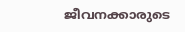ജീവനക്കാരുടെ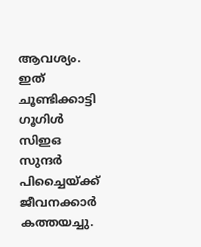ആവശ്യം. ഇത് ചൂണ്ടിക്കാട്ടി ഗൂഗിള്‍ സിഇഒ സുന്ദർ പിച്ചൈയ്ക്ക് ജീവനക്കാർ കത്തയച്ചു.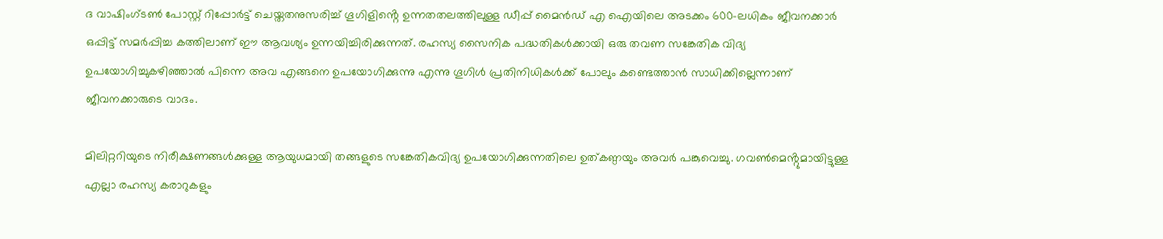ദ വാഷിംഗ്ടണ്‍ പോസ്റ്റ് റിപ്പോർട്ട് ചെയ്തതനുസരിച്ച്‌ ഗൂഗിളിൻ്റെ ഉന്നതതലത്തിലുള്ള ഡീപ്പ് മൈൻഡ് എ ഐയിലെ അടക്കം 600-ലധികം ജീവനക്കാർ ഒപ്പിട്ട് സമർപ്പിച്ച കത്തിലാണ് ഈ ആവശ്യം ഉന്നയിച്ചിരിക്കുന്നത്. രഹസ്യ സൈനിക പദ്ധതികള്‍ക്കായി ഒരു തവണ സങ്കേതിക വിദ്യ ഉപയോഗിച്ചുകഴിഞ്ഞാല്‍ പിന്നെ അവ എങ്ങനെ ഉപയോഗിക്കുന്നു എന്നു ഗൂഗിള്‍ പ്രതിനിധികള്‍ക്ക് പോലും കണ്ടെത്താൻ സാധിക്കില്ലെന്നാണ് ജീവനക്കാരുടെ വാദം.

മിലിറ്ററിയുടെ നിരീക്ഷണങ്ങള്‍ക്കുള്ള ആയുധമായി തങ്ങളുടെ സങ്കേതികവിദ്യ ഉപയോഗിക്കുന്നതിലെ ഉത്കണ്ഠയും അവർ പങ്കുവെച്ചു. ഗവണ്‍മെൻ്റുമായിട്ടുള്ള എല്ലാ രഹസ്യ കരാറുകളും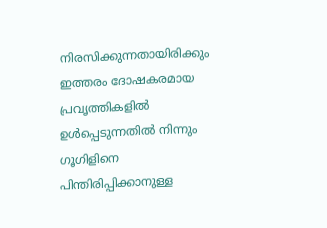നിരസിക്കുന്നതായിരിക്കും ഇത്തരം ദോഷകരമായ പ്രവൃത്തികളില്‍ ഉള്‍പ്പെടുന്നതില്‍ നിന്നും ഗൂഗിളിനെ പിന്തിരിപ്പിക്കാനുള്ള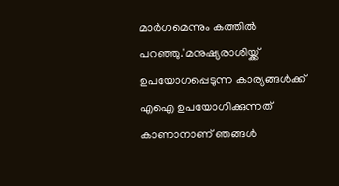മാർഗമെന്നും കത്തില്‍ പറഞ്ഞു.'മനുഷ്യരാശിയ്ക്ക് ഉപയോഗപ്പെടുന്ന കാര്യങ്ങള്‍ക്ക് എഐ ഉപയോഗിക്കുന്നത് കാണാനാണ് ഞങ്ങള്‍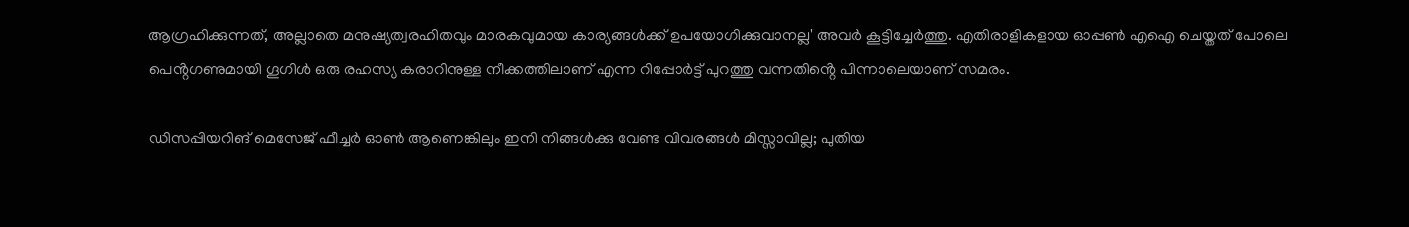ആഗ്രഹിക്കുന്നത്, അല്ലാതെ മനുഷ്യത്വരഹിതവും മാരകവുമായ കാര്യങ്ങള്‍ക്ക് ഉപയോഗിക്കുവാനല്ല' അവർ കൂട്ടിച്ചേർത്തു. എതിരാളികളായ ഓപ്പണ്‍ എഐ ചെയ്തത് പോലെ പെൻ്റഗണുമായി ഗൂഗിള്‍ ഒരു രഹസ്യ കരാറിനുള്ള നീക്കത്തിലാണ് എന്ന റിപ്പോർട്ട് പുറത്തു വന്നതിൻ്റെ പിന്നാലെയാണ് സമരം.

ഡിസപ്പിയറിങ് മെസേജ് ഫീച്ചർ ഓണ്‍ ആണെങ്കിലും ഇനി നിങ്ങള്‍ക്കു വേണ്ട വിവരങ്ങള്‍ മിസ്സാവില്ല; പുതിയ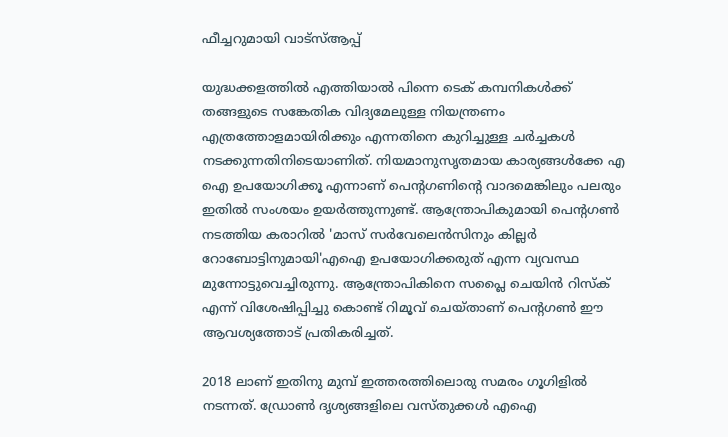ഫീച്ചറുമായി വാട്സ്‌ആപ്പ്

യുദ്ധക്കളത്തില്‍ എത്തിയാല്‍ പിന്നെ ടെക് കമ്പനികള്‍ക്ക് തങ്ങളുടെ സങ്കേതിക വിദ്യമേലുള്ള നിയന്ത്രണം എത്രത്തോളമായിരിക്കും എന്നതിനെ കുറിച്ചുള്ള ചർച്ചകള്‍ നടക്കുന്നതിനിടെയാണിത്. നിയമാനുസൃതമായ കാര്യങ്ങള്‍ക്കേ എ ഐ ഉപയോഗിക്കൂ എന്നാണ് പെൻ്റഗണിൻ്റെ വാദമെങ്കിലും പലരും ഇതില്‍ സംശയം ഉയർത്തുന്നുണ്ട്. ആന്ത്രോപികുമായി പെൻ്റഗണ്‍ നടത്തിയ കരാറില്‍ 'മാസ് സർവേലെൻസിനും കില്ലർ റോബോട്ടിനുമായി'എഐ ഉപയോഗിക്കരുത് എന്ന വ്യവസ്ഥ മുന്നോട്ടുവെച്ചിരുന്നു. ആന്ത്രോപികിനെ സപ്ലൈ ചെയിൻ റിസ്ക് എന്ന് വിശേഷിപ്പിച്ചു കൊണ്ട് റിമൂവ് ചെയ്താണ് പെൻ്റഗണ്‍ ഈ ആവശ്യത്തോട് പ്രതികരിച്ചത്.

2018 ലാണ് ഇതിനു മുമ്പ് ഇത്തരത്തിലൊരു സമരം ഗൂഗിളില്‍ നടന്നത്. ഡ്രോണ്‍ ദൃശ്യങ്ങളിലെ വസ്തുക്കള്‍ എഐ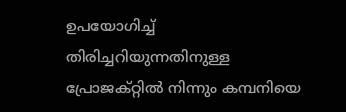ഉപയോഗിച്ച്‌ തിരിച്ചറിയുന്നതിനുള്ള പ്രോജക്റ്റില്‍ നിന്നും കമ്പനിയെ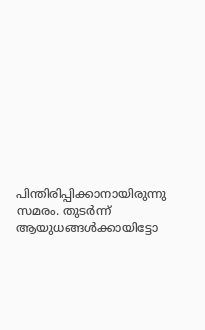പിന്തിരിപ്പിക്കാനായിരുന്നു സമരം. തുടർന്ന് ആയുധങ്ങള്‍ക്കായിട്ടോ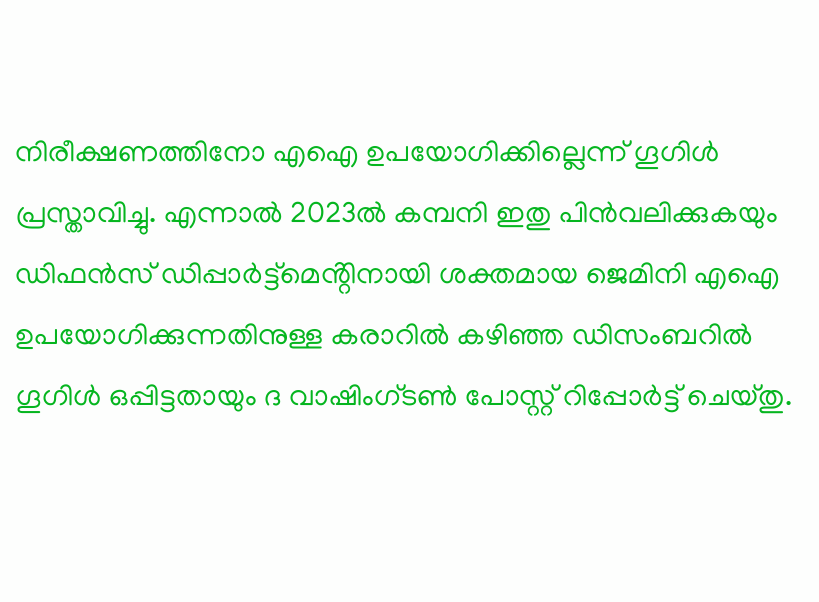നിരീക്ഷണത്തിനോ എഐ ഉപയോഗിക്കില്ലെന്ന് ഗൂഗിള്‍ പ്രസ്താവിച്ചു. എന്നാല്‍ 2023ല്‍ കമ്പനി ഇതു പിൻവലിക്കുകയും ഡിഫൻസ് ഡിപ്പാർട്ട്മെൻ്റിനായി ശക്തമായ ജെമിനി എഐ ഉപയോഗിക്കുന്നതിനുള്ള കരാറില്‍ കഴിഞ്ഞ ഡിസംബറില്‍ ഗൂഗിള്‍ ഒപ്പിട്ടതായും ദ വാഷിംഗ്ടണ്‍ പോസ്റ്റ് റിപ്പോർട്ട് ചെയ്തു.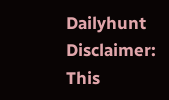Dailyhunt
Disclaimer: This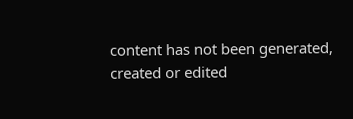content has not been generated, created or edited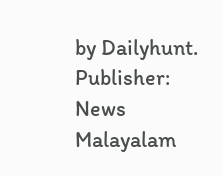by Dailyhunt. Publisher: News Malayalam